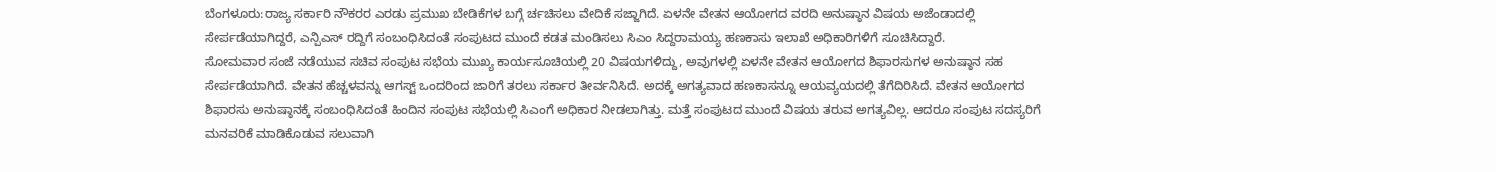ಬೆಂಗಳೂರು:ರಾಜ್ಯ ಸರ್ಕಾರಿ ನೌಕರರ ಎರಡು ಪ್ರಮುಖ ಬೇಡಿಕೆಗಳ ಬಗ್ಗೆ ರ್ಚಚಿಸಲು ವೇದಿಕೆ ಸಜ್ಜಾಗಿದೆ. ಏಳನೇ ವೇತನ ಆಯೋಗದ ವರದಿ ಅನುಷ್ಠಾನ ವಿಷಯ ಅಜೆಂಡಾದಲ್ಲಿ ಸೇರ್ಪಡೆಯಾಗಿದ್ದರೆ, ಎನ್ಪಿಎಸ್ ರದ್ದಿಗೆ ಸಂಬಂಧಿಸಿದಂತೆ ಸಂಪುಟದ ಮುಂದೆ ಕಡತ ಮಂಡಿಸಲು ಸಿಎಂ ಸಿದ್ದರಾಮಯ್ಯ ಹಣಕಾಸು ಇಲಾಖೆ ಅಧಿಕಾರಿಗಳಿಗೆ ಸೂಚಿಸಿದ್ದಾರೆ.
ಸೋಮವಾರ ಸಂಜೆ ನಡೆಯುವ ಸಚಿವ ಸಂಪುಟ ಸಭೆಯ ಮುಖ್ಯ ಕಾರ್ಯಸೂಚಿಯಲ್ಲಿ 20 ವಿಷಯಗಳಿದ್ದು, ಅವುಗಳಲ್ಲಿ ಏಳನೇ ವೇತನ ಆಯೋಗದ ಶಿಫಾರಸುಗಳ ಅನುಷ್ಠಾನ ಸಹ ಸೇರ್ಪಡೆಯಾಗಿದೆ. ವೇತನ ಹೆಚ್ಚಳವನ್ನು ಆಗಸ್ಟ್ ಒಂದರಿಂದ ಜಾರಿಗೆ ತರಲು ಸರ್ಕಾರ ತೀರ್ವನಿಸಿದೆ. ಅದಕ್ಕೆ ಅಗತ್ಯವಾದ ಹಣಕಾಸನ್ನೂ ಆಯವ್ಯಯದಲ್ಲಿ ತೆಗೆದಿರಿಸಿದೆ. ವೇತನ ಆಯೋಗದ ಶಿಫಾರಸು ಅನುಷ್ಠಾನಕ್ಕೆ ಸಂಬಂಧಿಸಿದಂತೆ ಹಿಂದಿನ ಸಂಪುಟ ಸಭೆಯಲ್ಲಿ ಸಿಎಂಗೆ ಅಧಿಕಾರ ನೀಡಲಾಗಿತ್ತು. ಮತ್ತೆ ಸಂಪುಟದ ಮುಂದೆ ವಿಷಯ ತರುವ ಅಗತ್ಯವಿಲ್ಲ. ಆದರೂ ಸಂಪುಟ ಸದಸ್ಯರಿಗೆ ಮನವರಿಕೆ ಮಾಡಿಕೊಡುವ ಸಲುವಾಗಿ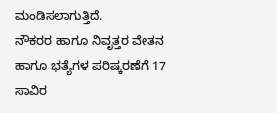ಮಂಡಿಸಲಾಗುತ್ತಿದೆ.
ನೌಕರರ ಹಾಗೂ ನಿವೃತ್ತರ ವೇತನ ಹಾಗೂ ಭತ್ಯೆಗಳ ಪರಿಷ್ಕರಣೆಗೆ 17 ಸಾವಿರ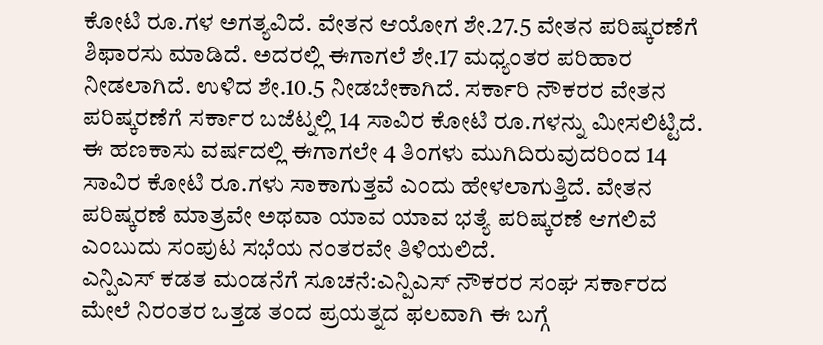ಕೋಟಿ ರೂ.ಗಳ ಅಗತ್ಯವಿದೆ. ವೇತನ ಆಯೋಗ ಶೇ.27.5 ವೇತನ ಪರಿಷ್ಕರಣೆಗೆ ಶಿಫಾರಸು ಮಾಡಿದೆ. ಅದರಲ್ಲಿ ಈಗಾಗಲೆ ಶೇ.17 ಮಧ್ಯಂತರ ಪರಿಹಾರ ನೀಡಲಾಗಿದೆ. ಉಳಿದ ಶೇ.10.5 ನೀಡಬೇಕಾಗಿದೆ. ಸರ್ಕಾರಿ ನೌಕರರ ವೇತನ ಪರಿಷ್ಕರಣೆಗೆ ಸರ್ಕಾರ ಬಜೆಟ್ನಲ್ಲಿ 14 ಸಾವಿರ ಕೋಟಿ ರೂ.ಗಳನ್ನು ಮೀಸಲಿಟ್ಟಿದೆ. ಈ ಹಣಕಾಸು ವರ್ಷದಲ್ಲಿ ಈಗಾಗಲೇ 4 ತಿಂಗಳು ಮುಗಿದಿರುವುದರಿಂದ 14 ಸಾವಿರ ಕೋಟಿ ರೂ.ಗಳು ಸಾಕಾಗುತ್ತವೆ ಎಂದು ಹೇಳಲಾಗುತ್ತಿದೆ. ವೇತನ ಪರಿಷ್ಕರಣೆ ಮಾತ್ರವೇ ಅಥವಾ ಯಾವ ಯಾವ ಭತ್ಯೆ ಪರಿಷ್ಕರಣೆ ಆಗಲಿವೆ ಎಂಬುದು ಸಂಪುಟ ಸಭೆಯ ನಂತರವೇ ತಿಳಿಯಲಿದೆ.
ಎನ್ಪಿಎಸ್ ಕಡತ ಮಂಡನೆಗೆ ಸೂಚನೆ:ಎನ್ಪಿಎಸ್ ನೌಕರರ ಸಂಘ ಸರ್ಕಾರದ ಮೇಲೆ ನಿರಂತರ ಒತ್ತಡ ತಂದ ಪ್ರಯತ್ನದ ಫಲವಾಗಿ ಈ ಬಗ್ಗೆ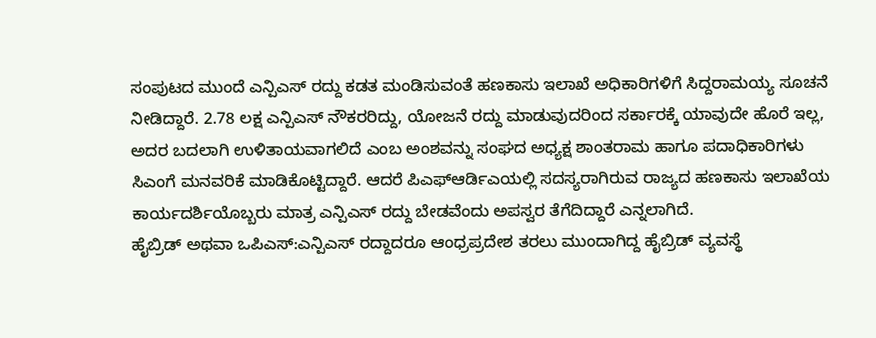ಸಂಪುಟದ ಮುಂದೆ ಎನ್ಪಿಎಸ್ ರದ್ದು ಕಡತ ಮಂಡಿಸುವಂತೆ ಹಣಕಾಸು ಇಲಾಖೆ ಅಧಿಕಾರಿಗಳಿಗೆ ಸಿದ್ದರಾಮಯ್ಯ ಸೂಚನೆ ನೀಡಿದ್ದಾರೆ. 2.78 ಲಕ್ಷ ಎನ್ಪಿಎಸ್ ನೌಕರರಿದ್ದು, ಯೋಜನೆ ರದ್ದು ಮಾಡುವುದರಿಂದ ಸರ್ಕಾರಕ್ಕೆ ಯಾವುದೇ ಹೊರೆ ಇಲ್ಲ, ಅದರ ಬದಲಾಗಿ ಉಳಿತಾಯವಾಗಲಿದೆ ಎಂಬ ಅಂಶವನ್ನು ಸಂಘದ ಅಧ್ಯಕ್ಷ ಶಾಂತರಾಮ ಹಾಗೂ ಪದಾಧಿಕಾರಿಗಳು ಸಿಎಂಗೆ ಮನವರಿಕೆ ಮಾಡಿಕೊಟ್ಟಿದ್ದಾರೆ. ಆದರೆ ಪಿಎಫ್ಆರ್ಡಿಎಯಲ್ಲಿ ಸದಸ್ಯರಾಗಿರುವ ರಾಜ್ಯದ ಹಣಕಾಸು ಇಲಾಖೆಯ ಕಾರ್ಯದರ್ಶಿಯೊಬ್ಬರು ಮಾತ್ರ ಎನ್ಪಿಎಸ್ ರದ್ದು ಬೇಡವೆಂದು ಅಪಸ್ವರ ತೆಗೆದಿದ್ದಾರೆ ಎನ್ನಲಾಗಿದೆ.
ಹೈಬ್ರಿಡ್ ಅಥವಾ ಒಪಿಎಸ್:ಎನ್ಪಿಎಸ್ ರದ್ದಾದರೂ ಆಂಧ್ರಪ್ರದೇಶ ತರಲು ಮುಂದಾಗಿದ್ದ ಹೈಬ್ರಿಡ್ ವ್ಯವಸ್ಥೆ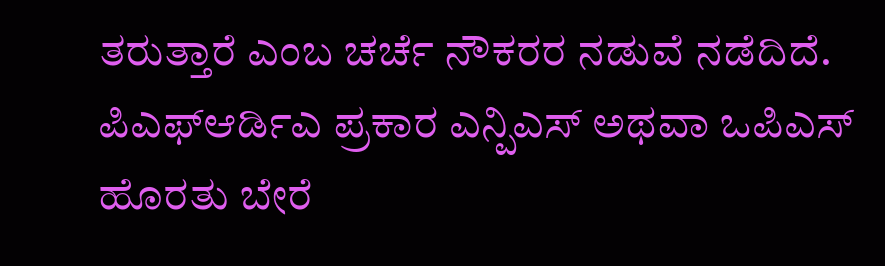ತರುತ್ತಾರೆ ಎಂಬ ಚರ್ಚೆ ನೌಕರರ ನಡುವೆ ನಡೆದಿದೆ. ಪಿಎಫ್ಆರ್ಡಿಎ ಪ್ರಕಾರ ಎನ್ಪಿಎಸ್ ಅಥವಾ ಒಪಿಎಸ್ ಹೊರತು ಬೇರೆ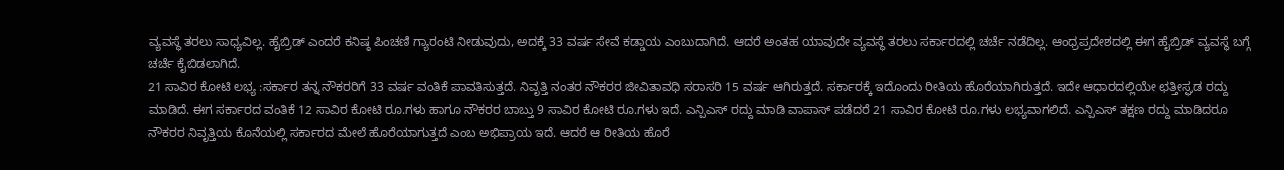ವ್ಯವಸ್ಥೆ ತರಲು ಸಾಧ್ಯವಿಲ್ಲ. ಹೈಬ್ರಿಡ್ ಎಂದರೆ ಕನಿಷ್ಠ ಪಿಂಚಣಿ ಗ್ಯಾರಂಟಿ ನೀಡುವುದು, ಅದಕ್ಕೆ 33 ವರ್ಷ ಸೇವೆ ಕಡ್ಡಾಯ ಎಂಬುದಾಗಿದೆ. ಆದರೆ ಅಂತಹ ಯಾವುದೇ ವ್ಯವಸ್ಥೆ ತರಲು ಸರ್ಕಾರದಲ್ಲಿ ಚರ್ಚೆ ನಡೆದಿಲ್ಲ. ಆಂಧ್ರಪ್ರದೇಶದಲ್ಲಿ ಈಗ ಹೈಬ್ರಿಡ್ ವ್ಯವಸ್ಥೆ ಬಗ್ಗೆ ಚರ್ಚೆ ಕೈಬಿಡಲಾಗಿದೆ.
21 ಸಾವಿರ ಕೋಟಿ ಲಭ್ಯ :ಸರ್ಕಾರ ತನ್ನ ನೌಕರರಿಗೆ 33 ವರ್ಷ ವಂತಿಕೆ ಪಾವತಿಸುತ್ತದೆ. ನಿವೃತ್ತಿ ನಂತರ ನೌಕರರ ಜೀವಿತಾವಧಿ ಸರಾಸರಿ 15 ವರ್ಷ ಆಗಿರುತ್ತದೆ. ಸರ್ಕಾರಕ್ಕೆ ಇದೊಂದು ರೀತಿಯ ಹೊರೆಯಾಗಿರುತ್ತದೆ. ಇದೇ ಆಧಾರದಲ್ಲಿಯೇ ಛತ್ತೀಸ್ಘಡ ರದ್ದು ಮಾಡಿದೆ. ಈಗ ಸರ್ಕಾರದ ವಂತಿಕೆ 12 ಸಾವಿರ ಕೋಟಿ ರೂ.ಗಳು ಹಾಗೂ ನೌಕರರ ಬಾಬ್ತು 9 ಸಾವಿರ ಕೋಟಿ ರೂ.ಗಳು ಇದೆ. ಎನ್ಪಿಎಸ್ ರದ್ದು ಮಾಡಿ ವಾಪಾಸ್ ಪಡೆದರೆ 21 ಸಾವಿರ ಕೋಟಿ ರೂ.ಗಳು ಲಭ್ಯವಾಗಲಿದೆ. ಎನ್ಪಿಎಸ್ ತಕ್ಷಣ ರದ್ದು ಮಾಡಿದರೂ ನೌಕರರ ನಿವೃತ್ತಿಯ ಕೊನೆಯಲ್ಲಿ ಸರ್ಕಾರದ ಮೇಲೆ ಹೊರೆಯಾಗುತ್ತದೆ ಎಂಬ ಅಭಿಪ್ರಾಯ ಇದೆ. ಆದರೆ ಆ ರೀತಿಯ ಹೊರೆ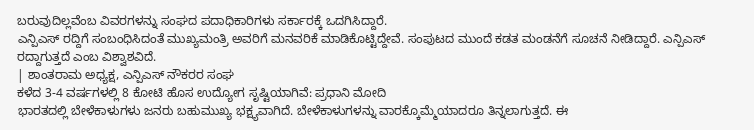ಬರುವುದಿಲ್ಲವೆಂಬ ವಿವರಗಳನ್ನು ಸಂಘದ ಪದಾಧಿಕಾರಿಗಳು ಸರ್ಕಾರಕ್ಕೆ ಒದಗಿಸಿದ್ದಾರೆ.
ಎನ್ಪಿಎಸ್ ರದ್ದಿಗೆ ಸಂಬಂಧಿಸಿದಂತೆ ಮುಖ್ಯಮಂತ್ರಿ ಅವರಿಗೆ ಮನವರಿಕೆ ಮಾಡಿಕೊಟ್ಟಿದ್ದೇವೆ. ಸಂಪುಟದ ಮುಂದೆ ಕಡತ ಮಂಡನೆಗೆ ಸೂಚನೆ ನೀಡಿದ್ದಾರೆ. ಎನ್ಪಿಎಸ್ ರದ್ದಾಗುತ್ತದೆ ಎಂಬ ವಿಶ್ವಾಶವಿದೆ.
| ಶಾಂತರಾಮ ಅಧ್ಯಕ್ಷ, ಎನ್ಪಿಎಸ್ ನೌಕರರ ಸಂಘ
ಕಳೆದ 3-4 ವರ್ಷಗಳಲ್ಲಿ 8 ಕೋಟಿ ಹೊಸ ಉದ್ಯೋಗ ಸೃಷ್ಟಿಯಾಗಿವೆ: ಪ್ರಧಾನಿ ಮೋದಿ
ಭಾರತದಲ್ಲಿ ಬೇಳೆಕಾಳುಗಳು ಜನರು ಬಹುಮುಖ್ಯ ಭಕ್ಷ್ಯವಾಗಿದೆ. ಬೇಳೆಕಾಳುಗಳನ್ನು ವಾರಕ್ಕೊಮ್ಮೆಯಾದರೂ ತಿನ್ನಲಾಗುತ್ತದೆ. ಈ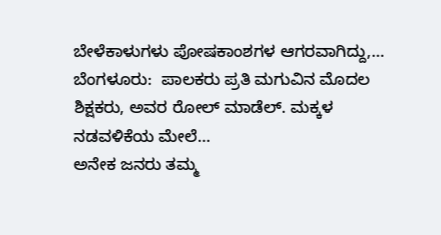ಬೇಳೆಕಾಳುಗಳು ಪೋಷಕಾಂಶಗಳ ಆಗರವಾಗಿದ್ದು,…
ಬೆಂಗಳೂರು:  ಪಾಲಕರು ಪ್ರತಿ ಮಗುವಿನ ಮೊದಲ ಶಿಕ್ಷಕರು, ಅವರ ರೋಲ್ ಮಾಡೆಲ್. ಮಕ್ಕಳ ನಡವಳಿಕೆಯ ಮೇಲೆ…
ಅನೇಕ ಜನರು ತಮ್ಮ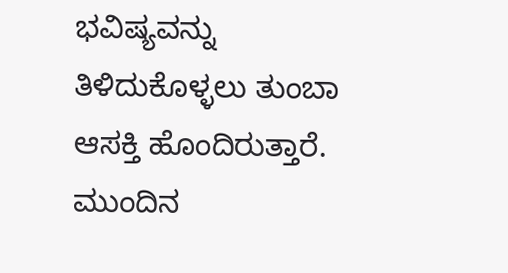ಭವಿಷ್ಯವನ್ನು ತಿಳಿದುಕೊಳ್ಳಲು ತುಂಬಾ ಆಸಕ್ತಿ ಹೊಂದಿರುತ್ತಾರೆ. ಮುಂದಿನ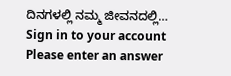ದಿನಗಳಲ್ಲಿ ನಮ್ಮ ಜೀವನದಲ್ಲಿ…
Sign in to your account
Please enter an answer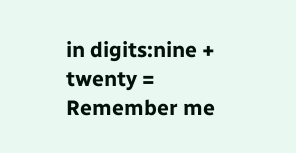in digits:nine + twenty =
Remember me